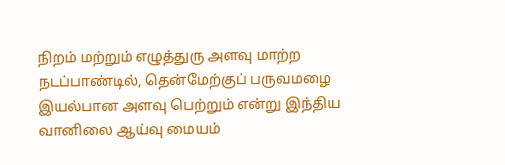நிறம் மற்றும் எழுத்துரு அளவு மாற்ற
நடப்பாண்டில், தென்மேற்குப் பருவமழை இயல்பான அளவு பெற்றும் என்று இந்திய வானிலை ஆய்வு மையம்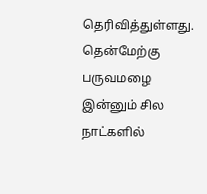தெரிவித்துள்ளது. தென்மேற்கு பருவமழை இன்னும் சில நாட்களில்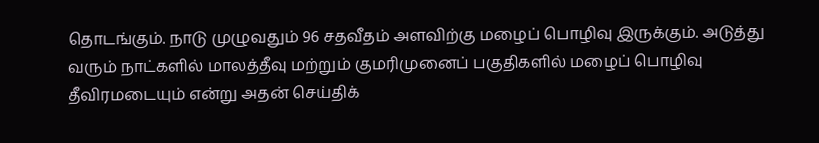தொடங்கும். நாடு முழுவதும் 96 சதவீதம் அளவிற்கு மழைப் பொழிவு இருக்கும். அடுத்து வரும் நாட்களில் மாலத்தீவு மற்றும் குமரிமுனைப் பகுதிகளில் மழைப் பொழிவு தீவிரமடையும் என்று அதன் செய்திக்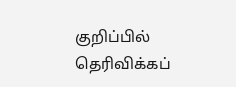குறிப்பில் தெரிவிக்கப்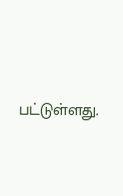பட்டுள்ளது.